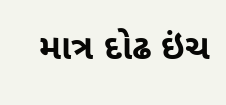માત્ર દોઢ ઇંચ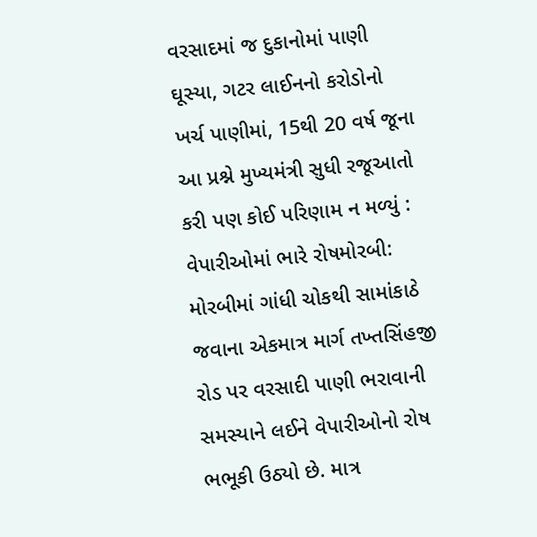વરસાદમાં જ દુકાનોમાં પાણી ઘૂસ્યા, ગટર લાઈનનો કરોડોનો ખર્ચ પાણીમાં, 15થી 20 વર્ષ જૂના આ પ્રશ્ને મુખ્યમંત્રી સુધી રજૂઆતો કરી પણ કોઈ પરિણામ ન મળ્યું : વેપારીઓમાં ભારે રોષમોરબી: મોરબીમાં ગાંધી ચોકથી સામાંકાઠે જવાના એકમાત્ર માર્ગ તખ્તસિંહજી રોડ પર વરસાદી પાણી ભરાવાની સમસ્યાને લઈને વેપારીઓનો રોષ ભભૂકી ઉઠ્યો છે. માત્ર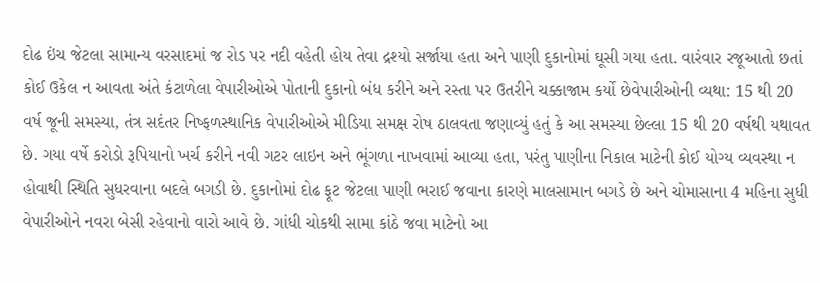દોઢ ઇંચ જેટલા સામાન્ય વરસાદમાં જ રોડ પર નદી વહેતી હોય તેવા દ્રશ્યો સર્જાયા હતા અને પાણી દુકાનોમાં ઘૂસી ગયા હતા. વારંવાર રજૂઆતો છતાં કોઈ ઉકેલ ન આવતા અંતે કંટાળેલા વેપારીઓએ પોતાની દુકાનો બંધ કરીને અને રસ્તા પર ઉતરીને ચક્કાજામ કર્યો છેવેપારીઓની વ્યથા: 15 થી 20 વર્ષ જૂની સમસ્યા, તંત્ર સદંતર નિષ્ફળસ્થાનિક વેપારીઓએ મીડિયા સમક્ષ રોષ ઠાલવતા જણાવ્યું હતું કે આ સમસ્યા છેલ્લા 15 થી 20 વર્ષથી યથાવત છે. ગયા વર્ષે કરોડો રૂપિયાનો ખર્ચ કરીને નવી ગટર લાઇન અને ભૂંગળા નાખવામાં આવ્યા હતા, પરંતુ પાણીના નિકાલ માટેની કોઈ યોગ્ય વ્યવસ્થા ન હોવાથી સ્થિતિ સુધરવાના બદલે બગડી છે. દુકાનોમાં દોઢ ફૂટ જેટલા પાણી ભરાઈ જવાના કારણે માલસામાન બગડે છે અને ચોમાસાના 4 મહિના સુધી વેપારીઓને નવરા બેસી રહેવાનો વારો આવે છે. ગાંધી ચોકથી સામા કાંઠે જવા માટેનો આ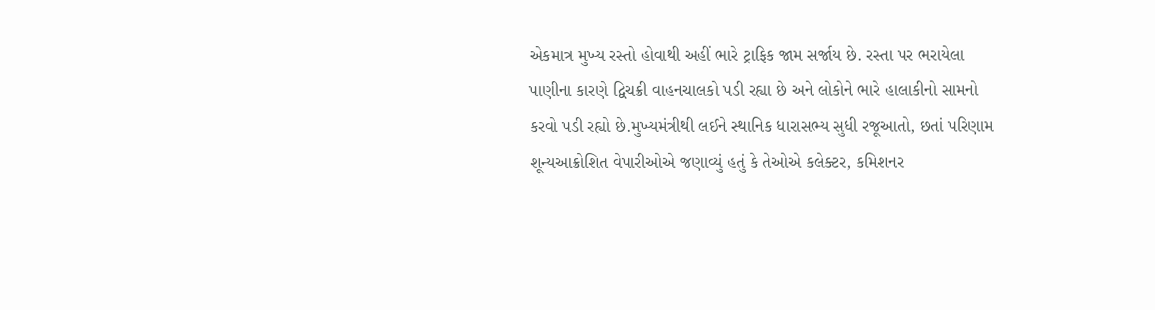એકમાત્ર મુખ્ય રસ્તો હોવાથી અહીં ભારે ટ્રાફિક જામ સર્જાય છે. રસ્તા પર ભરાયેલા પાણીના કારણે દ્વિચક્રી વાહનચાલકો પડી રહ્યા છે અને લોકોને ભારે હાલાકીનો સામનો કરવો પડી રહ્યો છે.મુખ્યમંત્રીથી લઈને સ્થાનિક ધારાસભ્ય સુધી રજૂઆતો, છતાં પરિણામ શૂન્યઆક્રોશિત વેપારીઓએ જણાવ્યું હતું કે તેઓએ કલેક્ટર, કમિશનર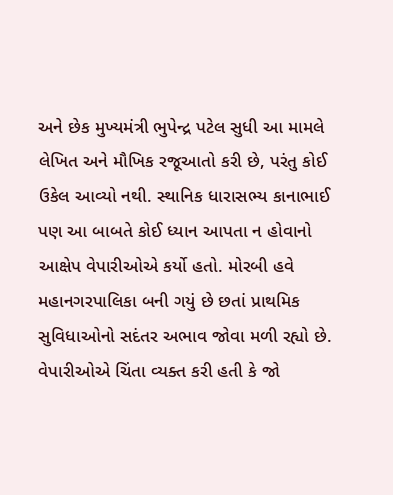અને છેક મુખ્યમંત્રી ભુપેન્દ્ર પટેલ સુધી આ મામલે લેખિત અને મૌખિક રજૂઆતો કરી છે, પરંતુ કોઈ ઉકેલ આવ્યો નથી. સ્થાનિક ધારાસભ્ય કાનાભાઈ પણ આ બાબતે કોઈ ધ્યાન આપતા ન હોવાનો આક્ષેપ વેપારીઓએ કર્યો હતો. મોરબી હવે મહાનગરપાલિકા બની ગયું છે છતાં પ્રાથમિક સુવિધાઓનો સદંતર અભાવ જોવા મળી રહ્યો છે. વેપારીઓએ ચિંતા વ્યક્ત કરી હતી કે જો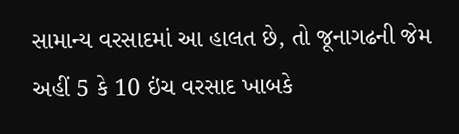સામાન્ય વરસાદમાં આ હાલત છે, તો જૂનાગઢની જેમ અહીં 5 કે 10 ઇંચ વરસાદ ખાબકે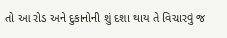તો આ રોડ અને દુકાનોની શું દશા થાય તે વિચારવું જ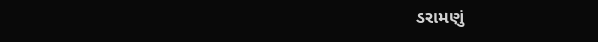ડરામણું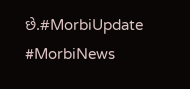છે.#MorbiUpdate #MorbiNews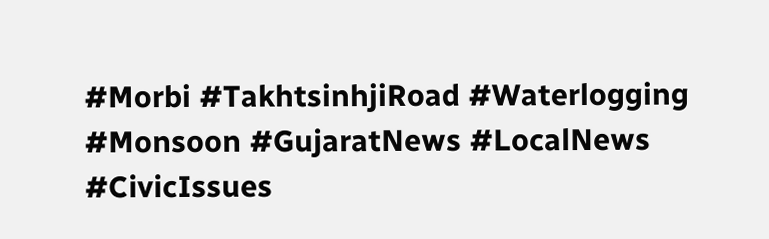#Morbi #TakhtsinhjiRoad #Waterlogging #Monsoon #GujaratNews #LocalNews #CivicIssues